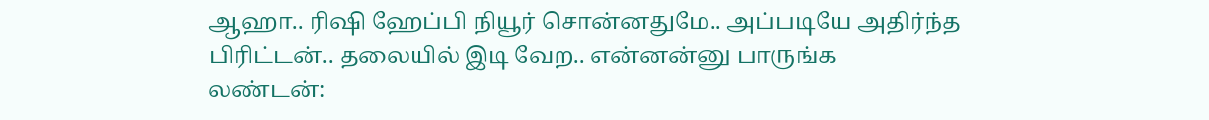ஆஹா.. ரிஷி ஹேப்பி நியூர் சொன்னதுமே.. அப்படியே அதிர்ந்த பிரிட்டன்.. தலையில் இடி வேற.. என்னன்னு பாருங்க
லண்டன்: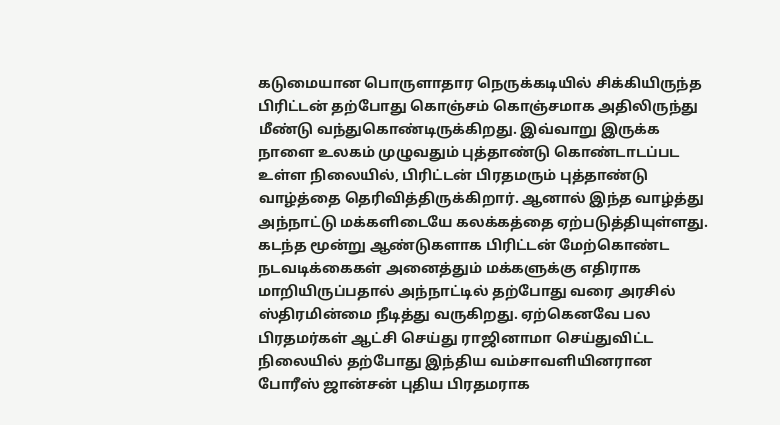கடுமையான பொருளாதார நெருக்கடியில் சிக்கியிருந்த பிரிட்டன் தற்போது கொஞ்சம் கொஞ்சமாக அதிலிருந்து மீண்டு வந்துகொண்டிருக்கிறது. இவ்வாறு இருக்க நாளை உலகம் முழுவதும் புத்தாண்டு கொண்டாடப்பட உள்ள நிலையில், பிரிட்டன் பிரதமரும் புத்தாண்டு வாழ்த்தை தெரிவித்திருக்கிறார். ஆனால் இந்த வாழ்த்து அந்நாட்டு மக்களிடையே கலக்கத்தை ஏற்படுத்தியுள்ளது.
கடந்த மூன்று ஆண்டுகளாக பிரிட்டன் மேற்கொண்ட நடவடிக்கைகள் அனைத்தும் மக்களுக்கு எதிராக மாறியிருப்பதால் அந்நாட்டில் தற்போது வரை அரசில் ஸ்திரமின்மை நீடித்து வருகிறது. ஏற்கெனவே பல பிரதமர்கள் ஆட்சி செய்து ராஜினாமா செய்துவிட்ட நிலையில் தற்போது இந்திய வம்சாவளியினரான போரீஸ் ஜான்சன் புதிய பிரதமராக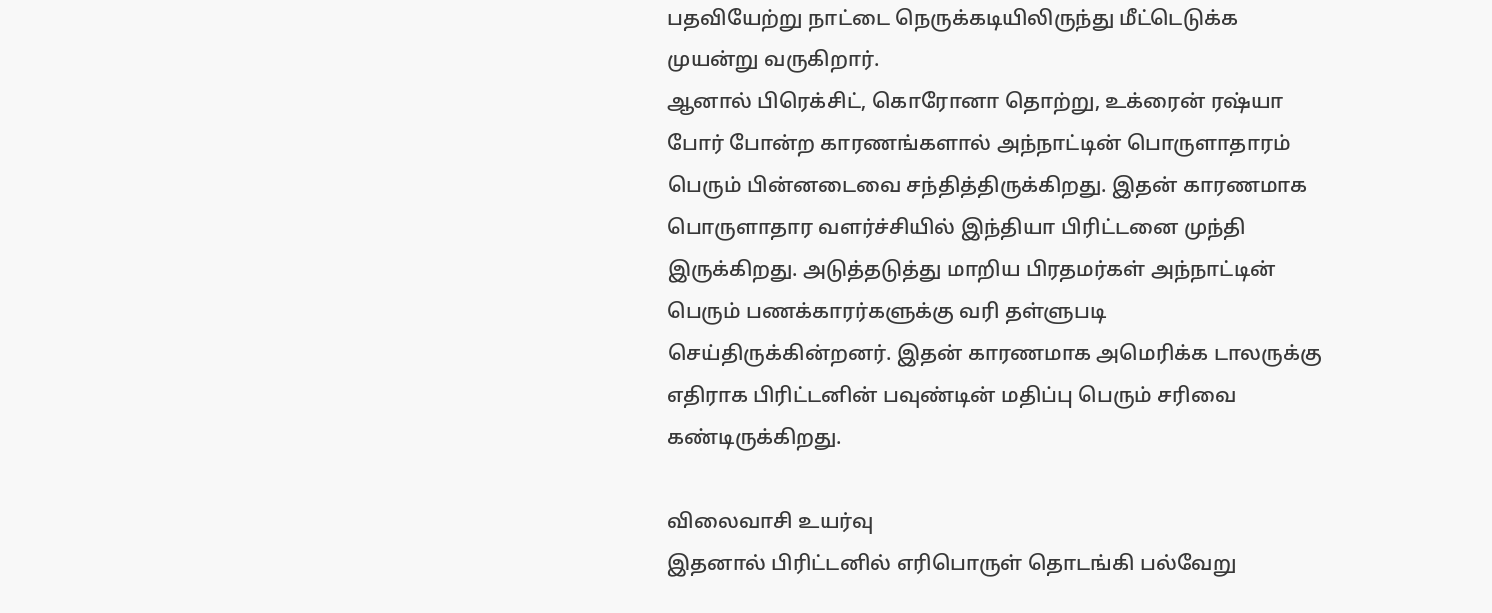பதவியேற்று நாட்டை நெருக்கடியிலிருந்து மீட்டெடுக்க முயன்று வருகிறார்.
ஆனால் பிரெக்சிட், கொரோனா தொற்று, உக்ரைன் ரஷ்யா போர் போன்ற காரணங்களால் அந்நாட்டின் பொருளாதாரம் பெரும் பின்னடைவை சந்தித்திருக்கிறது. இதன் காரணமாக பொருளாதார வளர்ச்சியில் இந்தியா பிரிட்டனை முந்தி இருக்கிறது. அடுத்தடுத்து மாறிய பிரதமர்கள் அந்நாட்டின் பெரும் பணக்காரர்களுக்கு வரி தள்ளுபடி செய்திருக்கின்றனர். இதன் காரணமாக அமெரிக்க டாலருக்கு எதிராக பிரிட்டனின் பவுண்டின் மதிப்பு பெரும் சரிவை கண்டிருக்கிறது.

விலைவாசி உயர்வு
இதனால் பிரிட்டனில் எரிபொருள் தொடங்கி பல்வேறு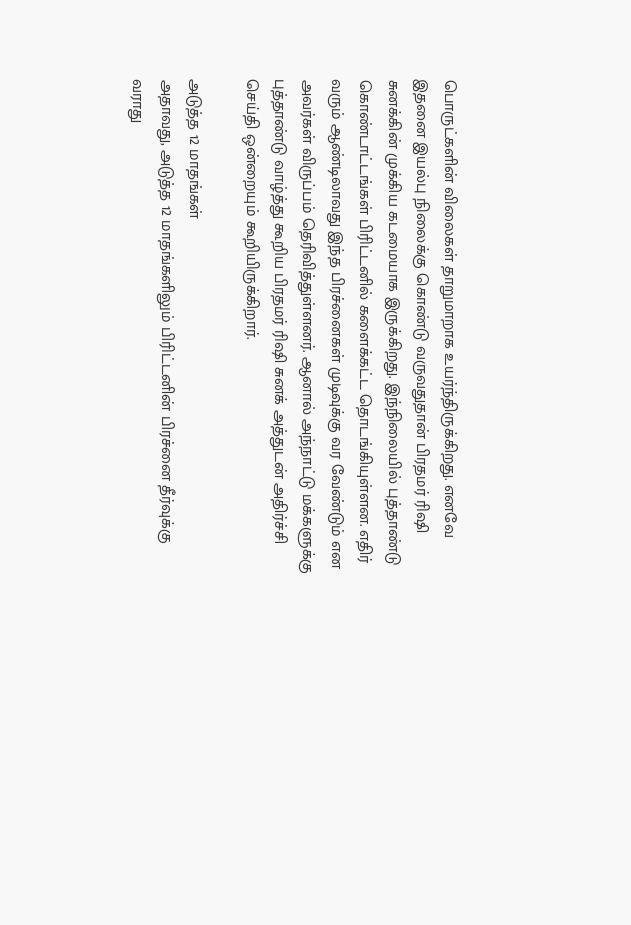பொருட்களின் விலைகள் தாறுமாறாக உயர்ந்திருக்கிறது. எனவே இதனை இயல்பு நிலைக்கு கொண்டு வருவதுதான் பிரதமர் ரிஷி சுனக்கின் முக்கிய கடமையாக இருக்கிறது. இந்நிலையில் புத்தாண்டு கொண்டாட்டங்கள் பிரிட்டனில் களைக்கட்ட தொடங்கியுள்ளன. எதிர் வரும் ஆண்டிலாவது இந்த பிரச்னைகள் முடிவுக்கு வர வேண்டும் என அவர்கள் விருப்பம் தெரிவித்துள்ளனர். ஆனால் அந்நாட்டு மக்களுக்கு புத்தாண்டு வாழ்த்து கூறிய பிரதமர் ரிஷி சுனக் அத்துடன் அதிர்ச்சி செய்தி ஒன்றையும் கூறியிருக்கிறார்.

அடுத்த 12 மாதங்கள்
அதாவது, அடுத்த 12 மாதங்களிலும் பிரிட்டனின் பிரச்னை தீர்வுக்கு வராது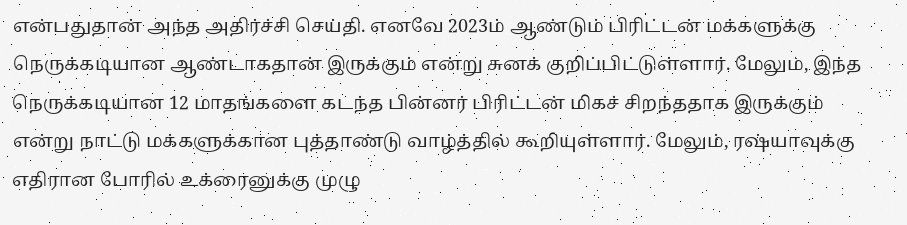என்பதுதான் அந்த அதிர்ச்சி செய்தி. எனவே 2023ம் ஆண்டும் பிரிட்டன் மக்களுக்கு நெருக்கடியான ஆண்டாகதான் இருக்கும் என்று சுனக் குறிப்பிட்டுள்ளார். மேலும், இந்த நெருக்கடியான 12 மாதங்களை கடந்த பின்னர் பிரிட்டன் மிகச் சிறந்ததாக இருக்கும் என்று நாட்டு மக்களுக்கான புத்தாண்டு வாழ்த்தில் கூறியுள்ளார். மேலும், ரஷ்யாவுக்கு எதிரான போரில் உக்ரைனுக்கு முழு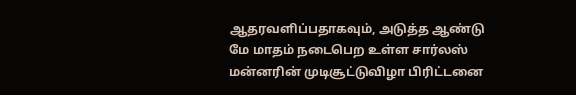ஆதரவளிப்பதாகவும், அடுத்த ஆண்டு மே மாதம் நடைபெற உள்ள சார்லஸ் மன்னரின் முடிசூட்டுவிழா பிரிட்டனை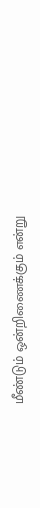மீண்டும் ஒன்றிணைக்கும் என்று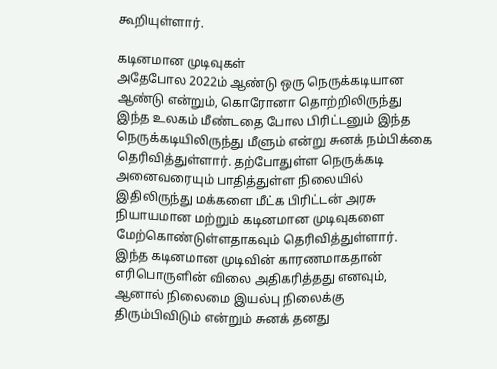கூறியுள்ளார்.

கடினமான முடிவுகள்
அதேபோல 2022ம் ஆண்டு ஒரு நெருக்கடியான ஆண்டு என்றும், கொரோனா தொற்றிலிருந்து இந்த உலகம் மீண்டதை போல பிரிட்டனும் இந்த நெருக்கடியிலிருந்து மீளும் என்று சுனக் நம்பிக்கை தெரிவித்துள்ளார். தற்போதுள்ள நெருக்கடி அனைவரையும் பாதித்துள்ள நிலையில் இதிலிருந்து மக்களை மீட்க பிரிட்டன் அரசு நியாயமான மற்றும் கடினமான முடிவுகளை மேற்கொண்டுள்ளதாகவும் தெரிவித்துள்ளார். இந்த கடினமான முடிவின் காரணமாகதான் எரிபொருளின் விலை அதிகரித்தது எனவும், ஆனால் நிலைமை இயல்பு நிலைக்கு திரும்பிவிடும் என்றும் சுனக் தனது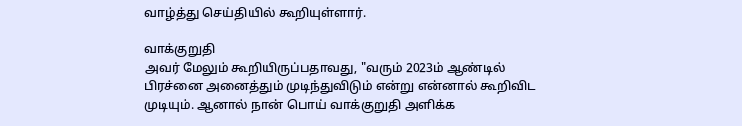வாழ்த்து செய்தியில் கூறியுள்ளார்.

வாக்குறுதி
அவர் மேலும் கூறியிருப்பதாவது, "வரும் 2023ம் ஆண்டில் பிரச்னை அனைத்தும் முடிந்துவிடும் என்று என்னால் கூறிவிட முடியும். ஆனால் நான் பொய் வாக்குறுதி அளிக்க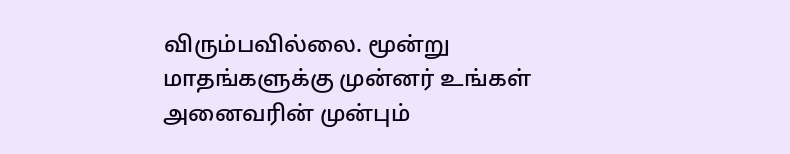விரும்பவில்லை. மூன்று மாதங்களுக்கு முன்னர் உங்கள் அனைவரின் முன்பும்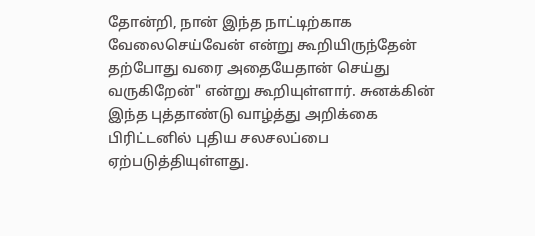தோன்றி, நான் இந்த நாட்டிற்காக வேலைசெய்வேன் என்று கூறியிருந்தேன் தற்போது வரை அதையேதான் செய்து வருகிறேன்" என்று கூறியுள்ளார். சுனக்கின் இந்த புத்தாண்டு வாழ்த்து அறிக்கை பிரிட்டனில் புதிய சலசலப்பை ஏற்படுத்தியுள்ளது.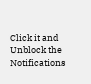Click it and Unblock the Notifications